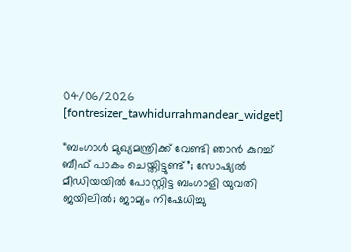04/06/2026
[fontresizer_tawhidurrahmandear_widget]

“ബംഗാൾ മുഖ്യമന്ത്രിക്ക് വേണ്ടി ഞാൻ കുറച്ച് ബീഫ് പാകം ചെയ്തിട്ടുണ്ട്”; സോഷ്യൽ മീഡിയയിൽ പോസ്റ്റിട്ട ബംഗാളി യുവതി ജയിലിൽ; ജാമ്യം നിഷേധിച്ചു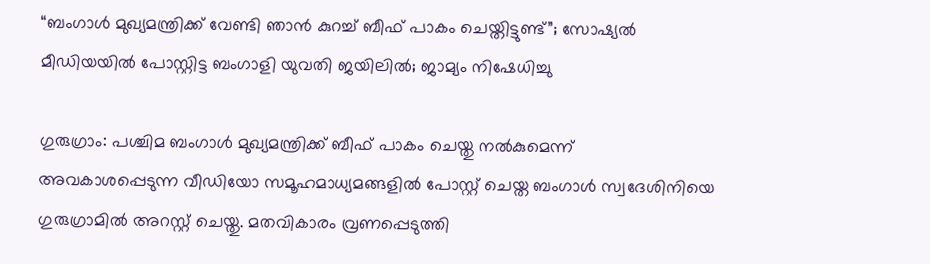“ബംഗാൾ മുഖ്യമന്ത്രിക്ക് വേണ്ടി ഞാൻ കുറച്ച് ബീഫ് പാകം ചെയ്തിട്ടുണ്ട്”; സോഷ്യൽ മീഡിയയിൽ പോസ്റ്റിട്ട ബംഗാളി യുവതി ജയിലിൽ; ജാമ്യം നിഷേധിച്ചു

ഗുരുഗ്രാം: പശ്ചിമ ബംഗാൾ മുഖ്യമന്ത്രിക്ക് ബീഫ് പാകം ചെയ്തു നൽകുമെന്ന് അവകാശപ്പെടുന്ന വീഡിയോ സമൂഹമാധ്യമങ്ങളിൽ പോസ്റ്റ് ചെയ്ത ബംഗാൾ സ്വദേശിനിയെ ഗുരുഗ്രാമിൽ അറസ്റ്റ് ചെയ്തു. മതവികാരം വ്രണപ്പെടുത്തി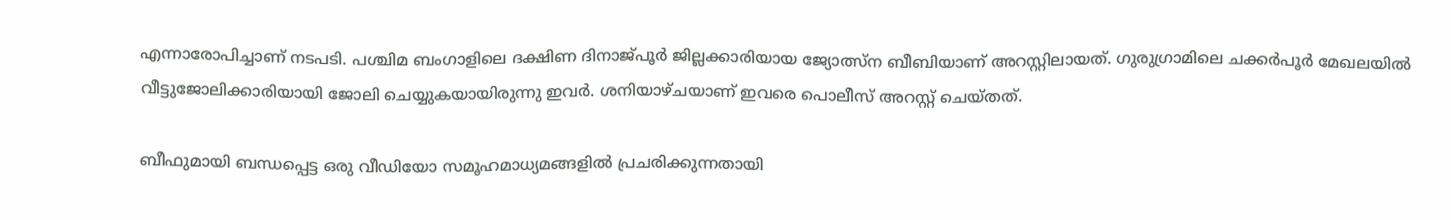എന്നാരോപിച്ചാണ് നടപടി. പശ്ചിമ ബംഗാളിലെ ദക്ഷിണ ദിനാജ്പൂർ ജില്ലക്കാരിയായ ജ്യോത്സ്ന ബീബിയാണ് അറസ്റ്റിലായത്. ഗുരുഗ്രാമിലെ ചക്കർപൂർ മേഖലയിൽ വീട്ടുജോലിക്കാരിയായി ജോലി ചെയ്യുകയായിരുന്നു ഇവർ. ശനിയാഴ്ചയാണ് ഇവരെ പൊലീസ് അറസ്റ്റ് ചെയ്തത്.

ബീഫുമായി ബന്ധപ്പെട്ട ഒരു വീഡിയോ സമൂഹമാധ്യമങ്ങളിൽ പ്രചരിക്കുന്നതായി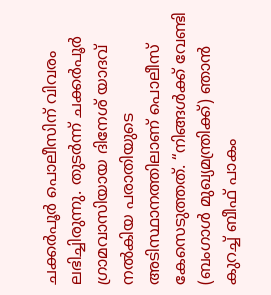ചക്കർപൂർ പൊലീസിന് വിവരം ലഭിച്ചിരുന്നു. തുടർന്ന് ചക്കർപൂർ ഗ്രാമവാസിയായ ദിനേശ് യാദവ് നൽകിയ പരാതിയുടെ അടിസ്ഥാനത്തിലാണ് പൊലീസ് കേസെടുത്തത്. “നിങ്ങൾക്ക് വേണ്ടി (ബംഗാൾ മുഖ്യമന്ത്രിക്ക്) ഞാൻ കുറച്ച് ബീഫ് പാകം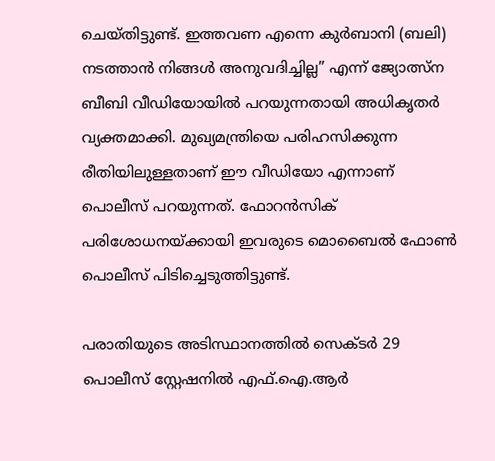ചെയ്തിട്ടുണ്ട്. ഇത്തവണ എന്നെ കുർബാനി (ബലി) നടത്താൻ നിങ്ങൾ അനുവദിച്ചില്ല” എന്ന് ജ്യോത്സ്ന ബീബി വീഡിയോയിൽ പറയുന്നതായി അധികൃതർ വ്യക്തമാക്കി. മുഖ്യമന്ത്രിയെ പരിഹസിക്കുന്ന രീതിയിലുള്ളതാണ് ഈ വീഡിയോ എന്നാണ് പൊലീസ് പറയുന്നത്. ഫോറൻസിക് പരിശോധനയ്ക്കായി ഇവരുടെ മൊബൈൽ ഫോൺ പൊലീസ് പിടിച്ചെടുത്തിട്ടുണ്ട്.

പരാതിയുടെ അടിസ്ഥാനത്തിൽ സെക്ടർ 29 പൊലീസ് സ്റ്റേഷനിൽ എഫ്.ഐ.ആർ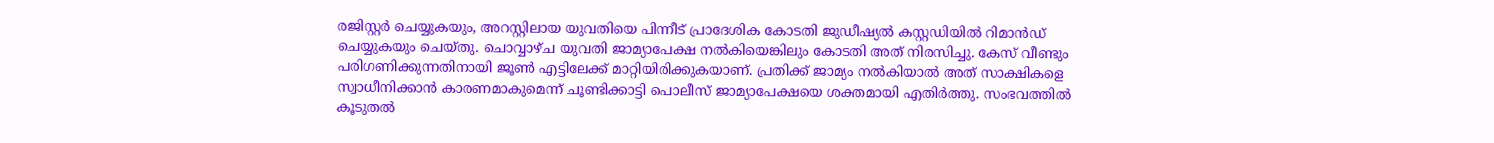രജിസ്റ്റർ ചെയ്യുകയും, അറസ്റ്റിലായ യുവതിയെ പിന്നീട് പ്രാദേശിക കോടതി ജുഡീഷ്യൽ കസ്റ്റഡിയിൽ റിമാൻഡ് ചെയ്യുകയും ചെയ്തു. ചൊവ്വാഴ്ച യുവതി ജാമ്യാപേക്ഷ നൽകിയെങ്കിലും കോടതി അത് നിരസിച്ചു. കേസ് വീണ്ടും പരിഗണിക്കുന്നതിനായി ജൂൺ എട്ടിലേക്ക് മാറ്റിയിരിക്കുകയാണ്. പ്രതിക്ക് ജാമ്യം നൽകിയാൽ അത് സാക്ഷികളെ സ്വാധീനിക്കാൻ കാരണമാകുമെന്ന് ചൂണ്ടിക്കാട്ടി പൊലീസ് ജാമ്യാപേക്ഷയെ ശക്തമായി എതിർത്തു. സംഭവത്തിൽ കൂടുതൽ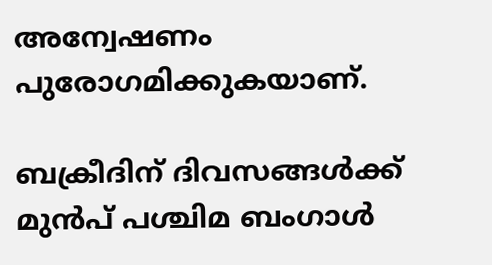അന്വേഷണം പുരോഗമിക്കുകയാണ്.

ബക്രീദിന് ദിവസങ്ങൾക്ക് മുൻപ് പശ്ചിമ ബംഗാൾ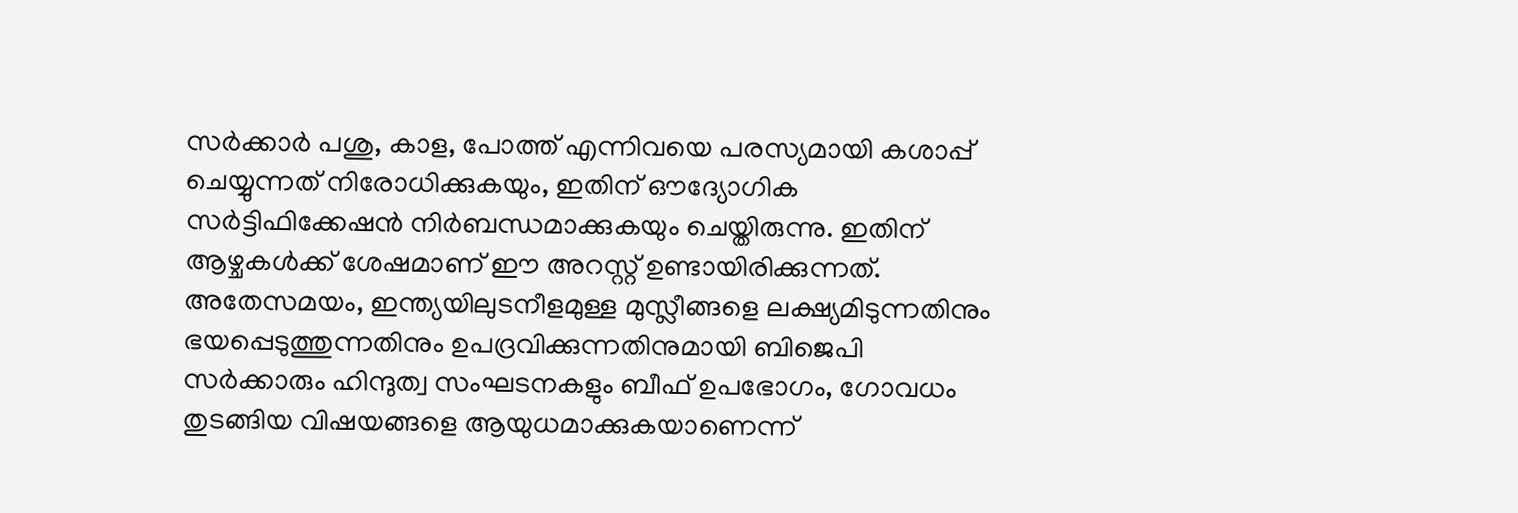സർക്കാർ പശു, കാള, പോത്ത് എന്നിവയെ പരസ്യമായി കശാപ്പ് ചെയ്യുന്നത് നിരോധിക്കുകയും, ഇതിന് ഔദ്യോഗിക സർട്ടിഫിക്കേഷൻ നിർബന്ധമാക്കുകയും ചെയ്തിരുന്നു. ഇതിന് ആഴ്ചകൾക്ക് ശേഷമാണ് ഈ അറസ്റ്റ് ഉണ്ടായിരിക്കുന്നത്. അതേസമയം, ഇന്ത്യയിലുടനീളമുള്ള മുസ്ലീങ്ങളെ ലക്ഷ്യമിടുന്നതിനും ഭയപ്പെടുത്തുന്നതിനും ഉപദ്രവിക്കുന്നതിനുമായി ബിജെപി സർക്കാരും ഹിന്ദുത്വ സംഘടനകളും ബീഫ് ഉപഭോഗം, ഗോവധം തുടങ്ങിയ വിഷയങ്ങളെ ആയുധമാക്കുകയാണെന്ന്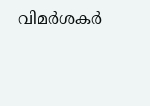വിമർശകർ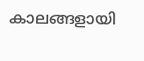കാലങ്ങളായി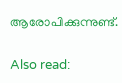ആരോപിക്കുന്നുണ്ട്.

Also read: